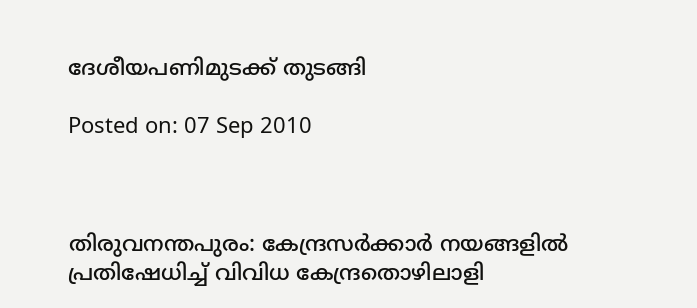ദേശീയപണിമുടക്ക് തുടങ്ങി

Posted on: 07 Sep 2010



തിരുവനന്തപുരം: കേന്ദ്രസര്‍ക്കാര്‍ നയങ്ങളില്‍ പ്രതിഷേധിച്ച് വിവിധ കേന്ദ്രതൊഴിലാളി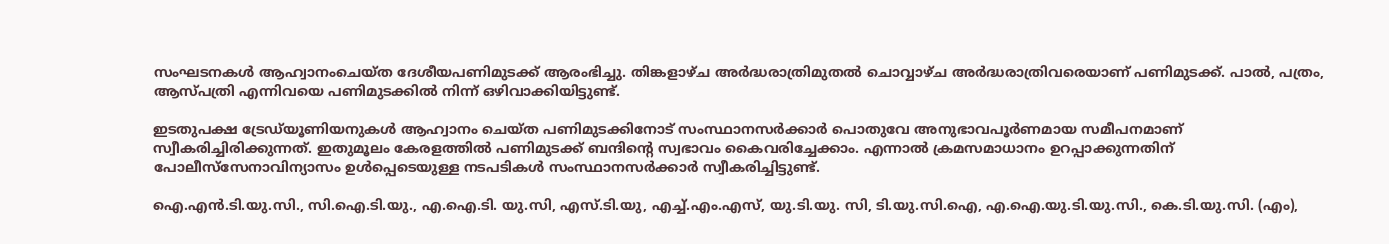സംഘടനകള്‍ ആഹ്വാനംചെയ്ത ദേശീയപണിമുടക്ക് ആരംഭിച്ചു. തിങ്കളാഴ്ച അര്‍ദ്ധരാത്രിമുതല്‍ ചൊവ്വാഴ്ച അര്‍ദ്ധരാത്രിവരെയാണ് പണിമുടക്ക്. പാല്‍, പത്രം, ആസ്പത്രി എന്നിവയെ പണിമുടക്കില്‍ നിന്ന് ഒഴിവാക്കിയിട്ടുണ്ട്.

ഇടതുപക്ഷ ട്രേഡ്‌യൂണിയനുകള്‍ ആഹ്വാനം ചെയ്ത പണിമുടക്കിനോട് സംസ്ഥാനസര്‍ക്കാര്‍ പൊതുവേ അനുഭാവപൂര്‍ണമായ സമീപനമാണ് സ്വീകരിച്ചിരിക്കുന്നത്. ഇതുമൂലം കേരളത്തില്‍ പണിമുടക്ക് ബന്ദിന്റെ സ്വഭാവം കൈവരിച്ചേക്കാം. എന്നാല്‍ ക്രമസമാധാനം ഉറപ്പാക്കുന്നതിന് പോലീസ്‌സേനാവിന്യാസം ഉള്‍പ്പെടെയുള്ള നടപടികള്‍ സംസ്ഥാനസര്‍ക്കാര്‍ സ്വീകരിച്ചിട്ടുണ്ട്.

ഐ.എന്‍.ടി.യു.സി., സി.ഐ.ടി.യു., എ.ഐ.ടി. യു.സി, എസ്.ടി.യു, എച്ച്.എം.എസ്, യു.ടി.യു. സി, ടി.യു.സി.ഐ, എ.ഐ.യു.ടി.യു.സി., കെ.ടി.യു.സി. (എം),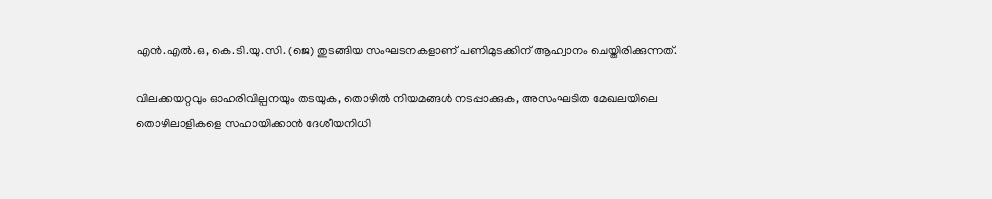എന്‍.എല്‍.ഒ, കെ.ടി.യു.സി. (ജെ) തുടങ്ങിയ സംഘടനകളാണ് പണിമുടക്കിന് ആഹ്വാനം ചെയ്തിരിക്കുന്നത്.

വിലക്കയറ്റവും ഓഹരിവില്പനയും തടയുക, തൊഴില്‍ നിയമങ്ങള്‍ നടപ്പാക്കുക, അസംഘടിത മേഖലയിലെ തൊഴിലാളികളെ സഹായിക്കാന്‍ ദേശീയനിധി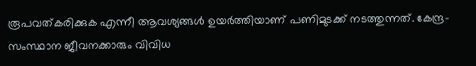രൂപവത്കരിക്കുക എന്നീ ആവശ്യങ്ങള്‍ ഉയര്‍ത്തിയാണ് പണിമുടക്ക് നടത്തുന്നത്. കേന്ദ്ര-സംസ്ഥാന ജീവനക്കാരും വിവിധ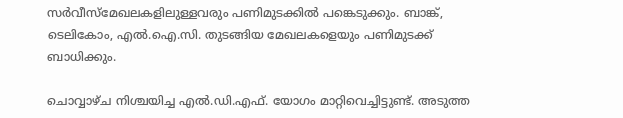സര്‍വീസ്‌മേഖലകളിലുള്ളവരും പണിമുടക്കില്‍ പങ്കെടുക്കും. ബാങ്ക്, ടെലികോം, എല്‍.ഐ.സി. തുടങ്ങിയ മേഖലകളെയും പണിമുടക്ക് ബാധിക്കും.

ചൊവ്വാഴ്ച നിശ്ചയിച്ച എല്‍.ഡി.എഫ്. യോഗം മാറ്റിവെച്ചിട്ടുണ്ട്. അടുത്ത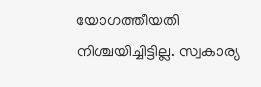യോഗത്തീയതി നിശ്ചയിച്ചിട്ടില്ല. സ്വകാര്യ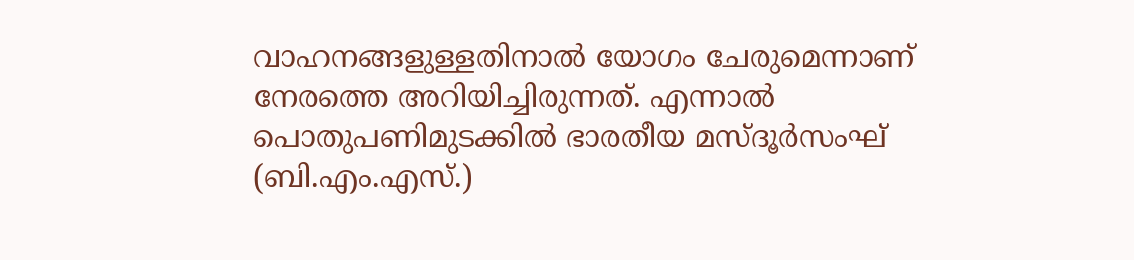വാഹനങ്ങളുള്ളതിനാല്‍ യോഗം ചേരുമെന്നാണ് നേരത്തെ അറിയിച്ചിരുന്നത്. എന്നാല്‍ പൊതുപണിമുടക്കില്‍ ഭാരതീയ മസ്ദൂര്‍സംഘ് (ബി.എം.എസ്.)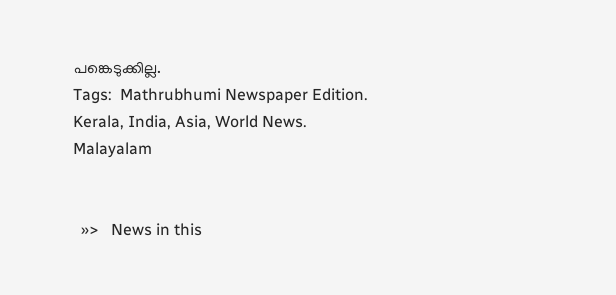പങ്കെടുക്കില്ല.
Tags:  Mathrubhumi Newspaper Edition. Kerala, India, Asia, World News. Malayalam


  »>   News in this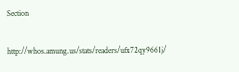Section

http://whos.amung.us/stats/readers/ufx72qy9661j/